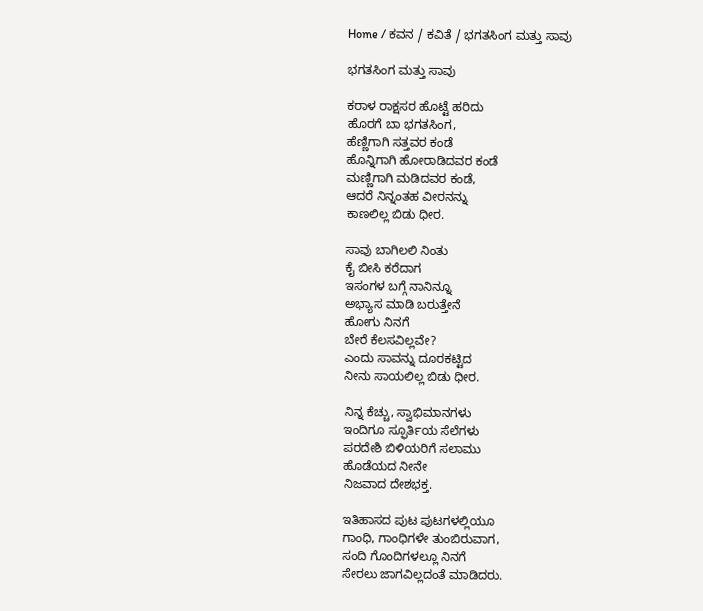Home / ಕವನ / ಕವಿತೆ / ಭಗತಸಿಂಗ ಮತ್ತು ಸಾವು

ಭಗತಸಿಂಗ ಮತ್ತು ಸಾವು

ಕರಾಳ ರಾಕ್ಷಸರ ಹೊಟ್ಟೆ ಹರಿದು
ಹೊರಗೆ ಬಾ ಭಗತಸಿಂಗ,
ಹೆಣ್ಣಿಗಾಗಿ ಸತ್ತವರ ಕಂಡೆ
ಹೊನ್ನಿಗಾಗಿ ಹೋರಾಡಿದವರ ಕಂಡೆ
ಮಣ್ಣಿಗಾಗಿ ಮಡಿದವರ ಕಂಡೆ,
ಆದರೆ ನಿನ್ನಂತಹ ವೀರನನ್ನು
ಕಾಣಲಿಲ್ಲ ಬಿಡು ಧೀರ.

ಸಾವು ಬಾಗಿಲಲಿ ನಿಂತು
ಕೈ ಬೀಸಿ ಕರೆದಾಗ
ಇಸಂಗಳ ಬಗ್ಗೆ ನಾನಿನ್ನೂ
ಅಭ್ಯಾಸ ಮಾಡಿ ಬರುತ್ತೇನೆ
ಹೋಗು ನಿನಗೆ
ಬೇರೆ ಕೆಲಸವಿಲ್ಲವೇ?
ಎಂದು ಸಾವನ್ನು ದೂರಕಟ್ಟಿದ
ನೀನು ಸಾಯಲಿಲ್ಲ ಬಿಡು ಧೀರ.

ನಿನ್ನ ಕೆಚ್ಚು, ಸ್ವಾಭಿಮಾನಗಳು
ಇಂದಿಗೂ ಸ್ಫೂರ್ತಿಯ ಸೆಲೆಗಳು
ಪರದೇಶಿ ಬಿಳಿಯರಿಗೆ ಸಲಾಮು
ಹೊಡೆಯದ ನೀನೇ
ನಿಜವಾದ ದೇಶಭಕ್ತ.

ಇತಿಹಾಸದ ಪುಟ ಪುಟಗಳಲ್ಲಿಯೂ
ಗಾಂಧಿ, ಗಾಂಧಿಗಳೇ ತುಂಬಿರುವಾಗ,
ಸಂದಿ ಗೊಂದಿಗಳಲ್ಲೂ ನಿನಗೆ
ಸೇರಲು ಜಾಗವಿಲ್ಲದಂತೆ ಮಾಡಿದರು.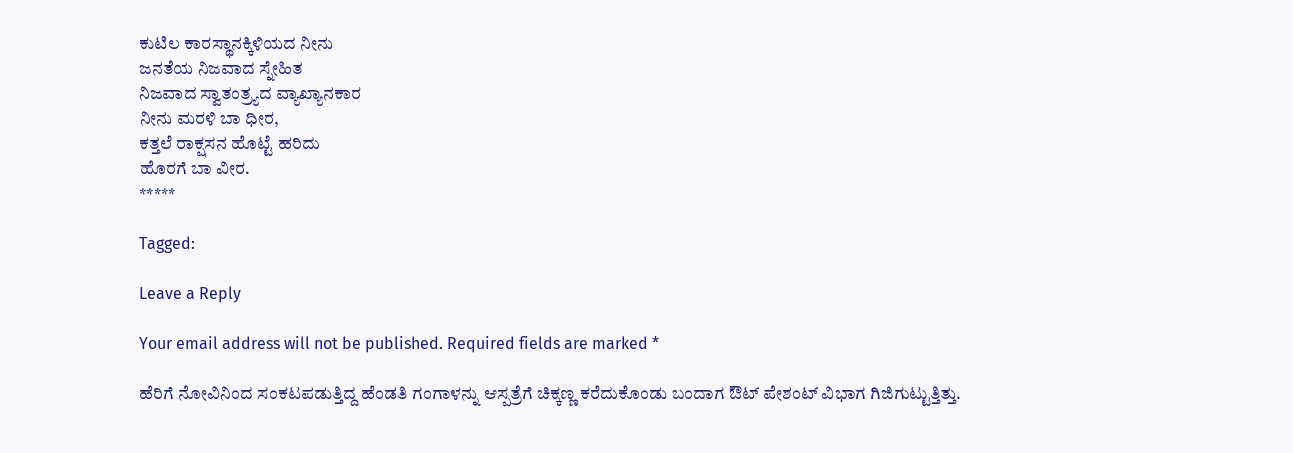ಕುಟಿಲ ಕಾರಸ್ಥಾನಕ್ಕಿಳಿಯದ ನೀನು
ಜನತೆಯ ನಿಜವಾದ ಸ್ನೇಹಿತ
ನಿಜವಾದ ಸ್ವಾತಂತ್ರ್ಯದ ವ್ಯಾಖ್ಯಾನಕಾರ
ನೀನು ಮರಳಿ ಬಾ ಧೀರ,
ಕತ್ತಲೆ ರಾಕ್ಷಸನ ಹೊಟ್ಟೆ ಹರಿದು
ಹೊರಗೆ ಬಾ ವೀರ.
*****

Tagged:

Leave a Reply

Your email address will not be published. Required fields are marked *

ಹೆರಿಗೆ ನೋವಿನಿಂದ ಸಂಕಟಪಡುತ್ತಿದ್ದ ಹೆಂಡತಿ ಗಂಗಾಳನ್ನು ಆಸ್ಪತ್ರೆಗೆ ಚಿಕ್ಕಣ್ಣ ಕರೆದುಕೊಂಡು ಬಂದಾಗ ಔಟ್ ಪೇಶಂಟ್ ವಿಭಾಗ ಗಿಜಿಗುಟ್ಟುತ್ತಿತ್ತು.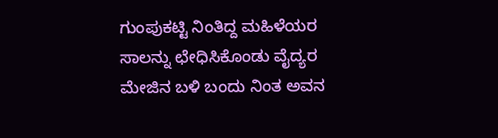ಗುಂಪುಕಟ್ಟಿ ನಿಂತಿದ್ದ ಮಹಿಳೆಯರ ಸಾಲನ್ನು ಛೇಧಿಸಿಕೊಂಡು ವೈದ್ಯರ ಮೇಜಿನ ಬಳಿ ಬಂದು ನಿಂತ ಅವನ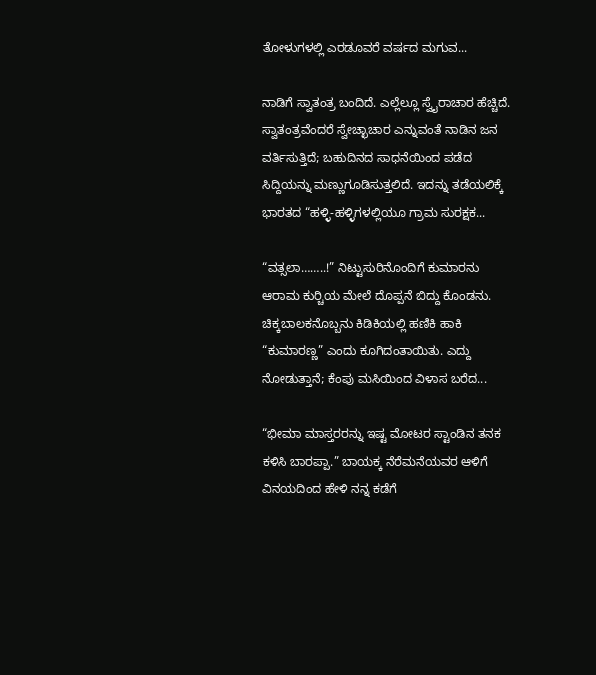ತೋಳುಗಳಲ್ಲಿ ಎರಡೂವರೆ ವರ್ಷದ ಮಗುವ...

ನಾಡಿಗೆ ಸ್ವಾತಂತ್ರ ಬಂದಿದೆ. ಎಲ್ಲೆಲ್ಲೂ ಸ್ವೈರಾಚಾರ ಹೆಚ್ಚಿದೆ. ಸ್ವಾತಂತ್ರವೆಂದರೆ ಸ್ವೇಚ್ಛಾಚಾರ ಎನ್ನುವಂತೆ ನಾಡಿನ ಜನ ವರ್ತಿಸುತ್ತಿದೆ; ಬಹುದಿನದ ಸಾಧನೆಯಿಂದ ಪಡೆದ ಸಿದ್ದಿಯನ್ನು ಮಣ್ಣುಗೂಡಿಸುತ್ತಲಿದೆ. ಇದನ್ನು ತಡೆಯಲಿಕ್ಕೆ ಭಾರತದ “ಹಳ್ಳಿ-ಹಳ್ಳಿಗಳಲ್ಲಿಯೂ ಗ್ರಾಮ ಸುರಕ್ಷಕ...

“ವತ್ಸಲಾ……..!” ನಿಟ್ಟುಸುರಿನೊಂದಿಗೆ ಕುಮಾರನು ಆರಾಮ ಕುರ್‍ಚಿಯ ಮೇಲೆ ದೊಪ್ಪನೆ ಬಿದ್ದು ಕೊಂಡನು. ಚಿಕ್ಕಬಾಲಕನೊಬ್ಬನು ಕಿಡಿಕಿಯಲ್ಲಿ ಹಣಿಕಿ ಹಾಕಿ “ಕುಮಾರಣ್ಣ” ಎಂದು ಕೂಗಿದಂತಾಯಿತು. ಎದ್ದು ನೋಡುತ್ತಾನೆ; ಕೆಂಪು ಮಸಿಯಿಂದ ವಿಳಾಸ ಬರೆದ...

“ಭೀಮಾ ಮಾಸ್ತರರನ್ನು ಇಷ್ಟ ಮೋಟರ ಸ್ಟಾಂಡಿನ ತನಕ ಕಳಿಸಿ ಬಾರಪ್ಪಾ.” ಬಾಯಕ್ಕ ನೆರೆಮನೆಯವರ ಆಳಿಗೆ ವಿನಯದಿಂದ ಹೇಳಿ ನನ್ನ ಕಡೆಗೆ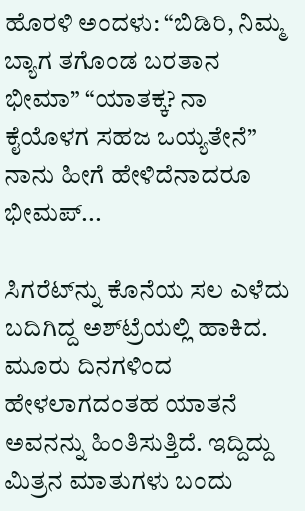ಹೊರಳಿ ಅಂದಳು: “ಬಿಡಿರಿ, ನಿಮ್ಮ ಬ್ಯಾಗ ತಗೊಂಡ ಬರತಾನ ಭೀಮಾ” “ಯಾತಕ್ಕ? ನಾ ಕೈಯೊಳಗ ಸಹಜ ಒಯ್ಯತೇನೆ” ನಾನು ಹೀಗೆ ಹೇಳಿದೆನಾದರೂ ಭೀಮಪ್...

ಸಿಗರೆಟ್‌ನ್ನು ಕೊನೆಯ ಸಲ ಎಳೆದು ಬದಿಗಿದ್ದ ಅಶ್‌ಟ್ರೆಯಲ್ಲಿ ಹಾಕಿದ. ಮೂರು ದಿನಗಳಿಂದ ಹೇಳಲಾಗದಂತಹ ಯಾತನೆ ಅವನನ್ನು ಹಿಂತಿಸುತ್ತಿದೆ. ಇದ್ದಿದ್ದು ಮಿತ್ರನ ಮಾತುಗಳು ಬಂದು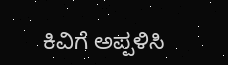ಕಿವಿಗೆ ಅಪ್ಪಳಿಸಿ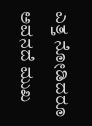ಎತ್ತ ನೋಡಿದರೂ ಅವನದೆ ಮುಖ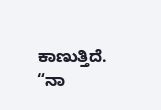ಕಾಣುತ್ತಿದೆ. “ನಾ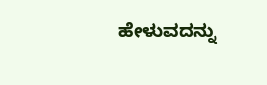ಹೇಳುವದನ್ನು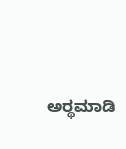ಅರ್‍ಥಮಾಡಿ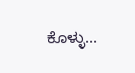ಕೊಳ್ಳು...